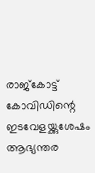രാജ്കോട്ട്
കോവിഡിന്റെ ഇടവേളയ്ക്കുശേഷം ആഭ്യന്തര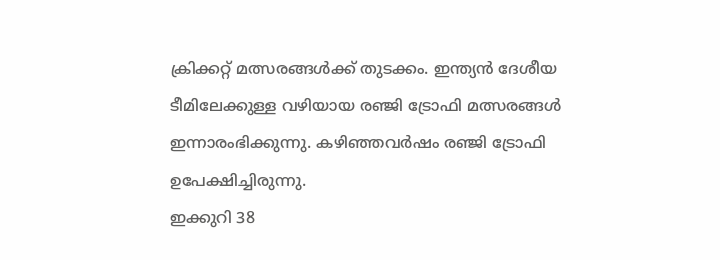ക്രിക്കറ്റ് മത്സരങ്ങൾക്ക് തുടക്കം. ഇന്ത്യൻ ദേശീയ ടീമിലേക്കുള്ള വഴിയായ രഞ്ജി ട്രോഫി മത്സരങ്ങൾ ഇന്നാരംഭിക്കുന്നു. കഴിഞ്ഞവർഷം രഞ്ജി ട്രോഫി ഉപേക്ഷിച്ചിരുന്നു.
ഇക്കുറി 38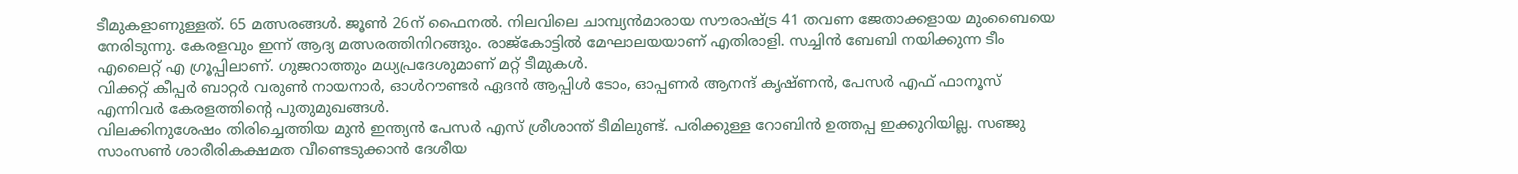ടീമുകളാണുള്ളത്. 65 മത്സരങ്ങൾ. ജൂൺ 26ന് ഫൈനൽ. നിലവിലെ ചാമ്പ്യൻമാരായ സൗരാഷ്ട്ര 41 തവണ ജേതാക്കളായ മുംബൈയെ നേരിടുന്നു. കേരളവും ഇന്ന് ആദ്യ മത്സരത്തിനിറങ്ങും. രാജ്കോട്ടിൽ മേഘാലയയാണ് എതിരാളി. സച്ചിൻ ബേബി നയിക്കുന്ന ടീം എലൈറ്റ് എ ഗ്രൂപ്പിലാണ്. ഗുജറാത്തും മധ്യപ്രദേശുമാണ് മറ്റ് ടീമുകൾ.
വിക്കറ്റ് കീപ്പർ ബാറ്റർ വരുൺ നായനാർ, ഓൾറൗണ്ടർ ഏദൻ ആപ്പിൾ ടോം, ഓപ്പണർ ആനന്ദ് കൃഷ്ണൻ, പേസർ എഫ് ഫാനൂസ് എന്നിവർ കേരളത്തിന്റെ പുതുമുഖങ്ങൾ.
വിലക്കിനുശേഷം തിരിച്ചെത്തിയ മുൻ ഇന്ത്യൻ പേസർ എസ് ശ്രീശാന്ത് ടീമിലുണ്ട്. പരിക്കുള്ള റോബിൻ ഉത്തപ്പ ഇക്കുറിയില്ല. സഞ്ജു സാംസൺ ശാരീരികക്ഷമത വീണ്ടെടുക്കാൻ ദേശീയ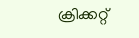ക്രിക്കറ്റ്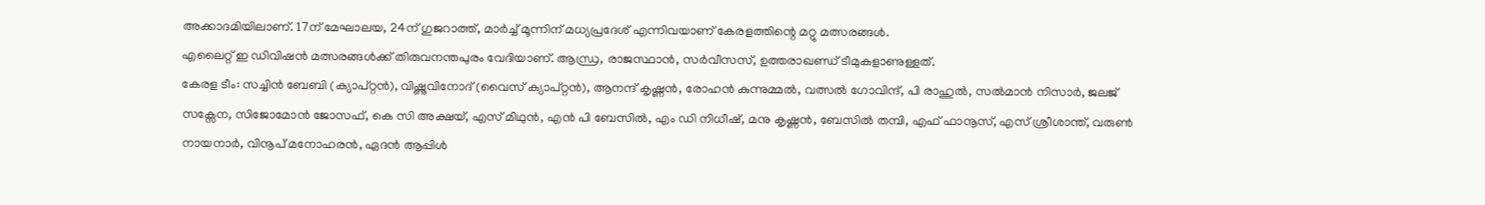അക്കാദമിയിലാണ്. 17ന് മേഘാലയ, 24ന് ഗുജറാത്ത്, മാർച്ച് മൂന്നിന് മധ്യപ്രദേശ് എന്നിവയാണ് കേരളത്തിന്റെ മറ്റു മത്സരങ്ങൾ.
എലൈറ്റ് ഇ ഡിവിഷൻ മത്സരങ്ങൾക്ക് തിരുവനന്തപുരം വേദിയാണ്. ആന്ധ്ര, രാജസ്ഥാൻ, സർവീസസ്, ഉത്തരാഖണ്ഡ് ടീമുകളാണുള്ളത്.
കേരള ടീം: സച്ചിൻ ബേബി (ക്യാപ്റ്റൻ), വിഷ്ണുവിനോദ് (വൈസ് ക്യാപ്റ്റൻ), ആനന്ദ് കൃഷ്ണൻ, രോഹൻ കുന്നുമ്മൽ, വത്സൽ ഗോവിന്ദ്, പി രാഹുൽ, സൽമാൻ നിസാർ, ജലജ് സക്സേന, സിജോമോൻ ജോസഫ്, കെ സി അക്ഷയ്, എസ് മിഥുൻ, എൻ പി ബേസിൽ, എം ഡി നിധീഷ്, മനു കൃഷ്ണൻ, ബേസിൽ തമ്പി, എഫ് ഫാനൂസ്, എസ് ശ്രീശാന്ത്, വരുൺ നായനാർ, വിനൂപ് മനോഹരൻ, ഏദൻ ആപ്പിൾ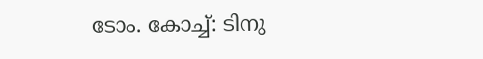ടോം. കോച്ച്: ടിനു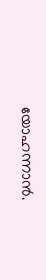യോഹന്നാൻ.